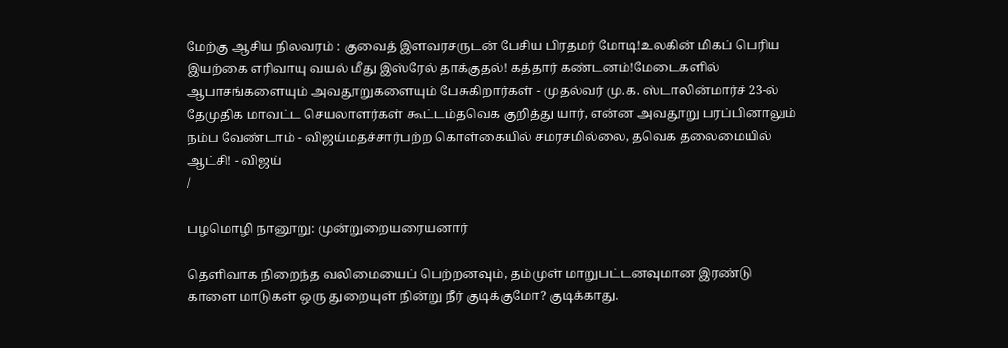மேற்கு ஆசிய நிலவரம் : குவைத் இளவரசருடன் பேசிய பிரதமர் மோடி!உலகின் மிகப் பெரிய இயற்கை எரிவாயு வயல் மீது இஸ்ரேல் தாக்குதல்! கத்தார் கண்டனம்!மேடைகளில் ஆபாசங்களையும் அவதூறுகளையும் பேசுகிறார்கள் - முதல்வர் மு.க. ஸ்டாலின்மார்ச் 23-ல் தேமுதிக மாவட்ட செயலாளர்கள் கூட்டம்தவெக குறித்து யார், என்ன அவதூறு பரப்பினாலும் நம்ப வேண்டாம் - விஜய்மதச்சார்பற்ற கொள்கையில் சமரசமில்லை, தவெக தலைமையில் ஆட்சி! - விஜய்
/

பழமொழி நானூறு: முன்றுறையரையனார்

தெளிவாக நிறைந்த வலிமையைப் பெற்றனவும், தம்முள் மாறுபட்டனவுமான இரண்டு காளை மாடுகள் ஒரு துறையுள் நின்று நீர் குடிக்குமோ? குடிக்காது.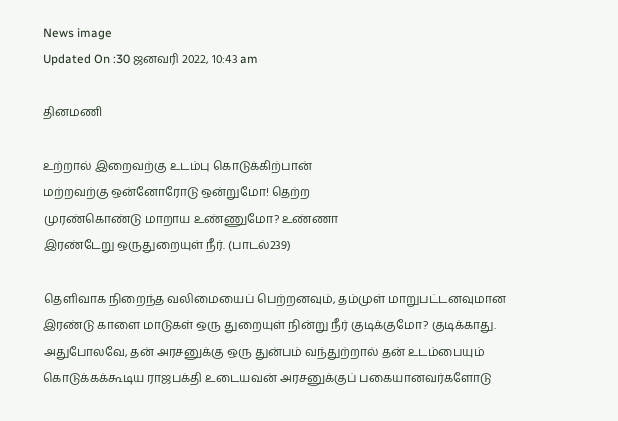News image
Updated On :30 ஜனவரி 2022, 10:43 am

தினமணி

உற்றால் இறைவற்கு உடம்பு கொடுக்கிற்பான்
மற்றவற்கு ஒன்னோரோடு ஒன்றுமோ! தெற்ற
முரண்கொண்டு மாறாய உண்ணுமோ? உண்ணா
இரண்டேறு ஒருதுறையுள் நீர். (பாடல்239)

தெளிவாக நிறைந்த வலிமையைப் பெற்றனவும், தம்முள் மாறுபட்டனவுமான இரண்டு காளை மாடுகள் ஒரு துறையுள் நின்று நீர் குடிக்குமோ? குடிக்காது. அதுபோலவே, தன் அரசனுக்கு ஒரு துன்பம் வந்துற்றால் தன் உடம்பையும் கொடுக்கக்கூடிய ராஜபக்தி உடையவன் அரசனுக்குப் பகையானவர்களோடு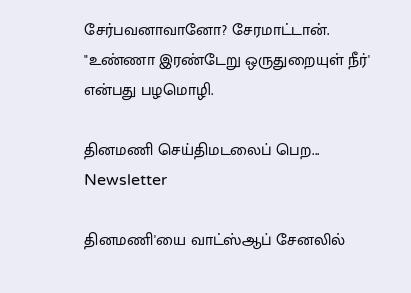சேர்பவனாவானோ? சேரமாட்டான். "உண்ணா இரண்டேறு ஒருதுறையுள் நீர்' என்பது பழமொழி.

தினமணி செய்திமடலைப் பெற... Newsletter

தினமணி'யை வாட்ஸ்ஆப் சேனலில்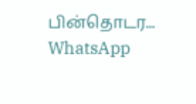பின்தொடர... WhatsApp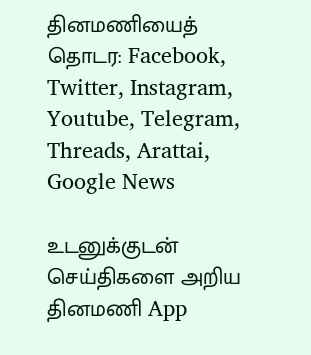தினமணியைத் தொடர: Facebook, Twitter, Instagram, Youtube, Telegram, Threads, Arattai, Google News

உடனுக்குடன் செய்திகளை அறிய தினமணி App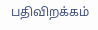பதிவிறக்கம்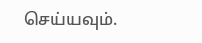செய்யவும்.